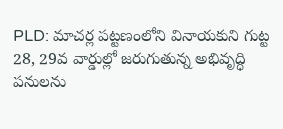PLD: మాచర్ల పట్టణంలోని వినాయకుని గుట్ట 28, 29వ వార్డుల్లో జరుగుతున్న అభివృద్ధి పనులను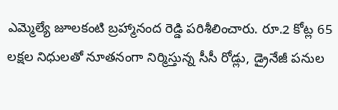ఎమ్మెల్యే జూలకంటి బ్రహ్మానంద రెడ్డి పరిశీలించారు. రూ.2 కోట్ల 65 లక్షల నిధులతో నూతనంగా నిర్మిస్తున్న సీసీ రోడ్లు, డ్రైనేజీ పనుల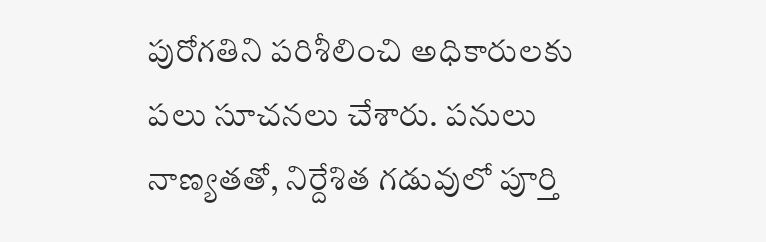పురోగతిని పరిశీలించి అధికారులకు పలు సూచనలు చేశారు. పనులు నాణ్యతతో, నిర్దేశిత గడువులో పూర్తి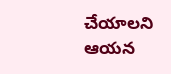చేయాలని ఆయన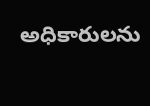అధికారులను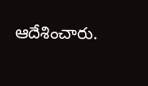ఆదేశించారు.